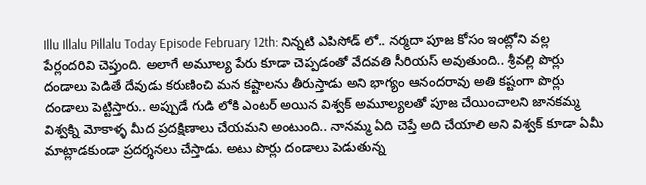Illu Illalu Pillalu Today Episode February 12th: నిన్నటి ఎపిసోడ్ లో.. నర్మదా పూజ కోసం ఇంట్లోని వల్ల పేర్లందరివి చెప్తుంది. అలాగే అమూల్య పేరు కూడా చెప్పడంతో వేదవతి సీరియస్ అవుతుంది.. శ్రీవల్లి పొర్లు దండాలు పెడితే దేవుడు కరుణించి మన కష్టాలను తీరుస్తాడు అని భాగ్యం ఆనందరావు అతి కష్టంగా పొర్లు దండాలు పెట్టిస్తారు.. అప్పుడే గుడి లోకి ఎంటర్ అయిన విశ్వక్ అమూల్యలతో పూజ చేయించాలని జానకమ్మ విశ్వక్ని మోకాళ్ళ మీద ప్రదక్షిణాలు చేయమని అంటుంది.. నానమ్మ ఏది చెప్తే అది చేయాలి అని విశ్వక్ కూడా ఏమీ మాట్లాడకుండా ప్రదర్శనలు చేస్తాడు. అటు పొర్లు దండాలు పెడుతున్న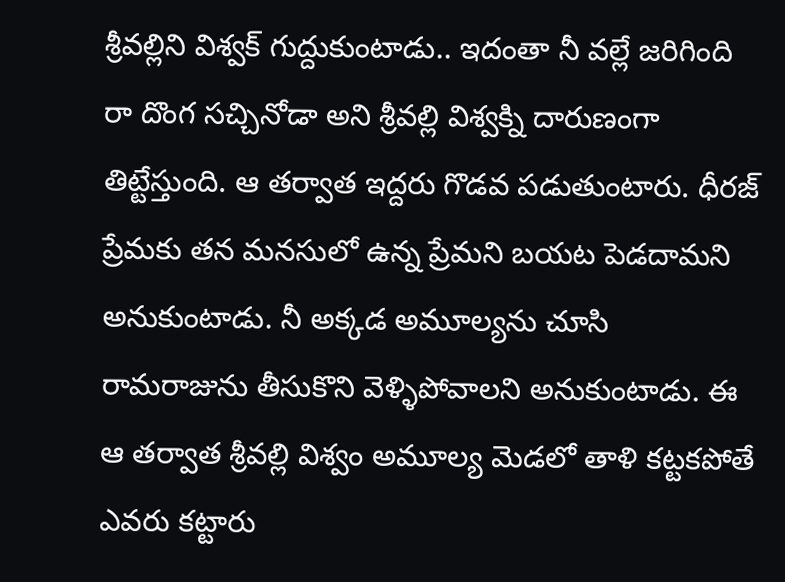శ్రీవల్లిని విశ్వక్ గుద్దుకుంటాడు.. ఇదంతా నీ వల్లే జరిగింది రా దొంగ సచ్చినోడా అని శ్రీవల్లి విశ్వక్ని దారుణంగా తిట్టేస్తుంది. ఆ తర్వాత ఇద్దరు గొడవ పడుతుంటారు. ధీరజ్ ప్రేమకు తన మనసులో ఉన్న ప్రేమని బయట పెడదామని అనుకుంటాడు. నీ అక్కడ అమూల్యను చూసి రామరాజును తీసుకొని వెళ్ళిపోవాలని అనుకుంటాడు. ఈ ఆ తర్వాత శ్రీవల్లి విశ్వం అమూల్య మెడలో తాళి కట్టకపోతే ఎవరు కట్టారు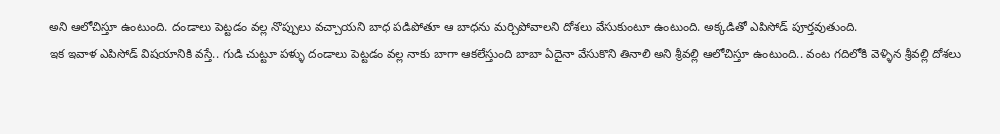అని ఆలోచిస్తూ ఉంటుంది. దండాలు పెట్టడం వల్ల నొప్పులు వచ్చాయని బాధ పడిపోతూ ఆ బాధను మర్చిపోవాలని దోశలు వేసుకుంటూ ఉంటుంది. అక్కడితో ఎపిసోడ్ పూర్తవుతుంది.
ఇక ఇవాళ ఎపిసోడ్ విషయానికి వస్తే.. గుడి చుట్టూ పళ్ళు దండాలు పెట్టడం వల్ల నాకు బాగా ఆకలేస్తుంది బాబా ఏదైనా వేసుకొని తినాలి అని శ్రీవల్లి ఆలోచిస్తూ ఉంటుంది.. వంట గదిలోకి వెళ్ళిన శ్రీవల్లి దోశలు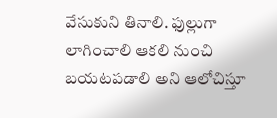వేసుకుని తినాలి. ఫుల్లుగా లాగించాలి ఆకలి నుంచి బయటపడాలి అని ఆలోచిస్తూ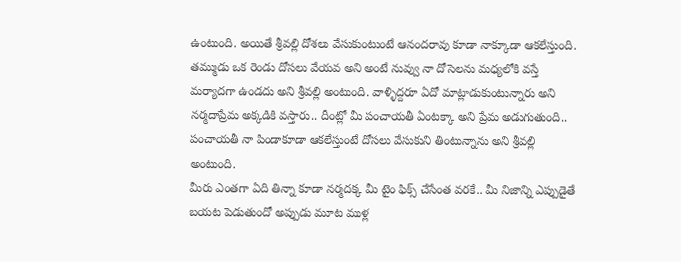ఉంటుంది. అయితే శ్రీవల్లి దోశలు వేసుకుంటుంటే ఆనందరావు కూడా నాక్కూడా ఆకలేస్తుంది. తమ్ముడు ఒక రెండు దోసలు వేయవ అని అంటే నువ్వు నా దోసెలను మధ్యలోకి వస్తే మర్యాదగా ఉండదు అని శ్రీవల్లి అంటుంది. వాళ్ళిద్దరూ ఏదో మాట్లాడుకుంటున్నారు అని నర్మదాప్రేమ అక్కడికి వస్తారు.. దీంట్లో మీ పంచాయతీ ఏంటక్కా అని ప్రేమ అడుగుతుంది.. పంచాయతీ నా పిండాకూడా ఆకలేస్తుంటే దోసలు వేసుకుని తింటున్నాను అని శ్రీవల్లి అంటుంది.
మీరు ఎంతగా ఏది తిన్నా కూడా నర్మదక్క మీ టైం ఫిక్స్ చేసేంత వరకే.. మీ నిజాన్ని ఎప్పుడైతే బయట పెడుతుందో అప్పుడు మూట ముళ్ల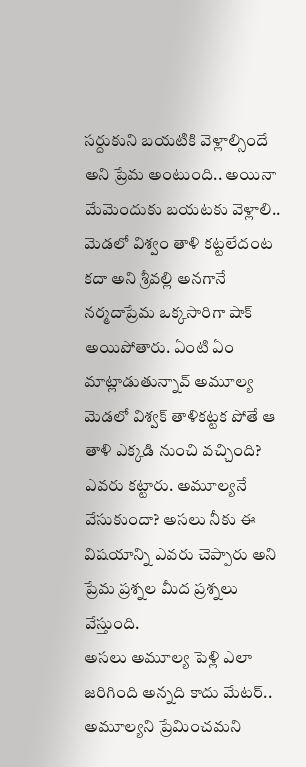సర్దుకుని బయటికి వెళ్లాల్సిందే అని ప్రేమ అంటుంది.. అయినా మేమెందుకు బయటకు వెళ్లాలి.. మెడలో విశ్వం తాళి కట్టలేదంట కదా అని శ్రీవల్లి అనగానే నర్మదాప్రేమ ఒక్కసారిగా షాక్ అయిపోతారు. ఏంటి ఏం మాట్లాడుతున్నావ్ అమూల్య మెడలో విశ్వక్ తాళికట్టక పోతే ఆ తాళి ఎక్కడి నుంచి వచ్చింది? ఎవరు కట్టారు. అమూల్యనే వేసుకుందా? అసలు నీకు ఈ విషయాన్ని ఎవరు చెప్పారు అని ప్రేమ ప్రశ్నల మీద ప్రశ్నలు వేస్తుంది.
అసలు అమూల్య పెళ్లి ఎలా జరిగింది అన్నది కాదు మేటర్.. అమూల్యని ప్రేమించమని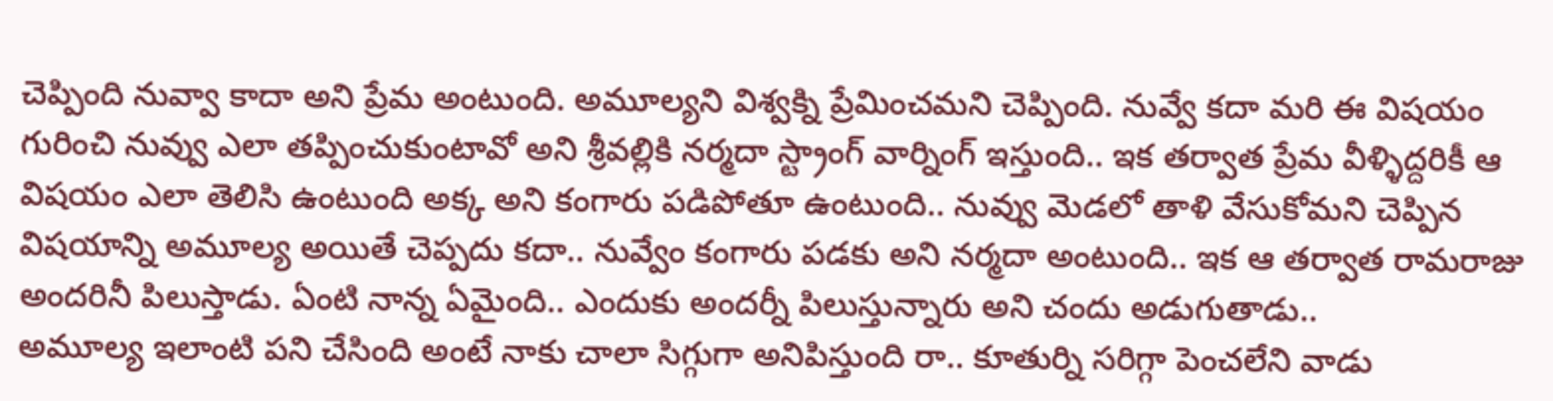చెప్పింది నువ్వా కాదా అని ప్రేమ అంటుంది. అమూల్యని విశ్వక్ని ప్రేమించమని చెప్పింది. నువ్వే కదా మరి ఈ విషయం గురించి నువ్వు ఎలా తప్పించుకుంటావో అని శ్రీవల్లికి నర్మదా స్ట్రాంగ్ వార్నింగ్ ఇస్తుంది.. ఇక తర్వాత ప్రేమ వీళ్ళిద్దరికీ ఆ విషయం ఎలా తెలిసి ఉంటుంది అక్క అని కంగారు పడిపోతూ ఉంటుంది.. నువ్వు మెడలో తాళి వేసుకోమని చెప్పిన విషయాన్ని అమూల్య అయితే చెప్పదు కదా.. నువ్వేం కంగారు పడకు అని నర్మదా అంటుంది.. ఇక ఆ తర్వాత రామరాజు అందరినీ పిలుస్తాడు. ఏంటి నాన్న ఏమైంది.. ఎందుకు అందర్నీ పిలుస్తున్నారు అని చందు అడుగుతాడు..
అమూల్య ఇలాంటి పని చేసింది అంటే నాకు చాలా సిగ్గుగా అనిపిస్తుంది రా.. కూతుర్ని సరిగ్గా పెంచలేని వాడు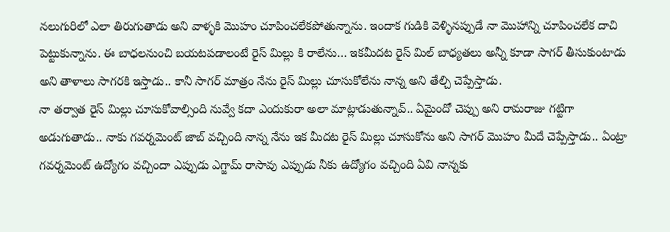నలుగురిలో ఎలా తిరుగుతాడు అని వాళ్ళకి మొహం చూపించలేకపోతున్నాను. ఇందాక గుడికి వెళ్ళినప్పుడే నా మొహాన్ని చూపించలేక దాచి పెట్టుకున్నాను. ఈ బాధలనుంచి బయటపడాలంటే రైస్ మిల్లు కి రాలేను… ఇకమీదట రైస్ మిల్ బాధ్యతలు అన్నీ కూడా సాగర్ తీసుకుంటాడు అని తాళాలు సాగరకి ఇస్తాడు.. కానీ సాగర్ మాత్రం నేను రైస్ మిల్లు చూసుకోలేను నాన్న అని తేల్చి చెప్పేస్తాడు.
నా తర్వాత రైస్ మిల్లు చూసుకోవాల్సింది నువ్వే కదా ఎందుకురా అలా మాట్లాడుతున్నావ్.. ఏమైందో చెప్పు అని రామరాజు గట్టిగా అడుగుతాడు.. నాకు గవర్నమెంట్ జాబ్ వచ్చింది నాన్న నేను ఇక మీదట రైస్ మిల్లు చూసుకోను అని సాగర్ మొహం మీదే చెప్పేస్తాడు.. ఏంట్రా గవర్నమెంట్ ఉద్యోగం వచ్చిందా ఎప్పుడు ఎగ్జామ్ రాసావు ఎప్పుడు నీకు ఉద్యోగం వచ్చింది ఏవి నాన్నకు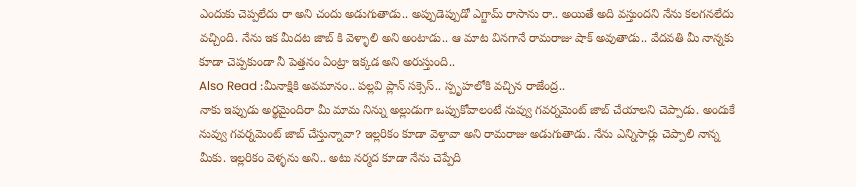ఎందుకు చెప్పలేదు రా అని చందు అడుగుతాడు.. అప్పుడెప్పుడో ఎగ్జామ్ రాసాను రా.. అయితే అది వస్తుందని నేను కలగనలేదు వచ్చింది. నేను ఇక మీదట జాబ్ కి వెళ్ళాలి అని అంటాడు.. ఆ మాట వినగానే రామరాజు షాక్ అవుతాడు.. వేదవతి మీ నాన్నకు కూడా చెప్పకుండా నీ పెత్తనం ఏంట్రా ఇక్కడ అని అరుస్తుంది..
Also Read :మీనాక్షికి అవమానం.. పల్లవి ప్లాన్ సక్సెస్.. స్పృహలోకి వచ్చిన రాజేంద్ర..
నాకు ఇప్పుడు అర్థమైందిరా మీ మామ నిన్ను అల్లుడుగా ఒప్పుకోవాలంటే నువ్వు గవర్నమెంట్ జాబ్ చేయాలని చెప్పాడు. అందుకే నువ్వు గవర్నమెంట్ జాబ్ చేస్తున్నావా? ఇల్లరికం కూడా వెళ్తావా అని రామరాజు అడుగుతాడు. నేను ఎన్నిసార్లు చెప్పాలి నాన్న మీకు. ఇల్లరికం వెళ్ళను అని.. అటు నర్మద కూడా నేను చెప్పేది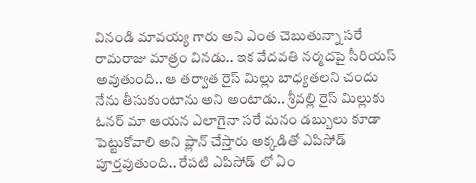వినండి మావయ్య గారు అని ఎంత చెబుతున్నా సరే రామరాజు మాత్రం వినడు.. ఇక వేదవతి నర్మదపై సీరియస్ అవుతుంది.. ఆ తర్వాత రైస్ మిల్లు బాధ్యతలని చందు నేను తీసుకుంటాను అని అంటాడు.. శ్రీవల్లి రైస్ మిల్లుకు ఓనర్ మా ఆయన ఎలాగైనా సరే మనం డబ్బులు కూడా పెట్టుకోవాలి అని ప్లాన్ చేస్తారు అక్కడితో ఎపిసోడ్ పూర్తవుతుంది.. రేపటి ఎపిసోడ్ లో ఏం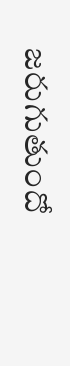జరుగుతుందో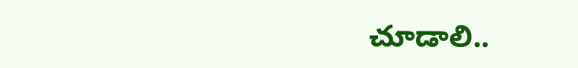చూడాలి..